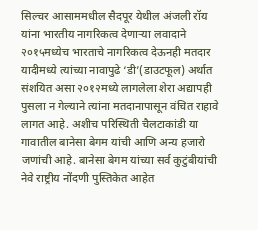सिल्चर आसाममधील सैदपूर येथील अंजली रॉय यांना भारतीय नागरिकत्व देणाऱ्या लवादाने २०१५मध्येच भारताचे नागरिकत्व देऊनही मतदार यादीमध्ये त्यांच्या नावापुढे ‘डी’(डाउटफूल) अर्थात संशयित असा २०१२मध्ये लागलेला शेरा अद्यापही पुसला न गेल्याने त्यांना मतदानापासून वंचित राहावे लागत आहे. अशीच परिस्थिती चैलटाकांडी या गावातील बानेसा बेगम यांची आणि अन्य हजारो जणांची आहे. बानेसा बेगम यांच्या सर्व कुटुंबीयांची नेवे राष्ट्रीय नोंदणी पुस्तिकेत आहेत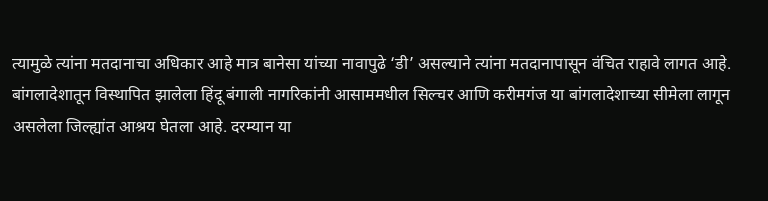त्यामुळे त्यांना मतदानाचा अधिकार आहे मात्र बानेसा यांच्या नावापुढे ‘डी’ असल्याने त्यांना मतदानापासून वंचित राहावे लागत आहे.
बांगलादेशातून विस्थापित झालेला हिंदू बंगाली नागरिकांनी आसाममधील सिल्चर आणि करीमगंज या बांगलादेशाच्या सीमेला लागून असलेला जिल्ह्यांत आश्रय घेतला आहे. दरम्यान या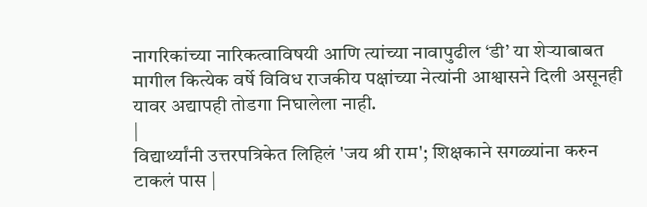नागरिकांच्या नारिकत्वाविषयी आणि त्यांच्या नावापुढील ‘डी’ या शेऱ्याबाबत मागील कित्येक वर्षे विविध राजकीय पक्षांच्या नेत्यांनी आश्वासने दिली असूनही यावर अद्यापही तोडगा निघालेला नाही.
|
विद्यार्थ्यांनी उत्तरपत्रिकेत लिहिलं 'जय श्री राम'; शिक्षकाने सगळ्यांना करुन टाकलं पास |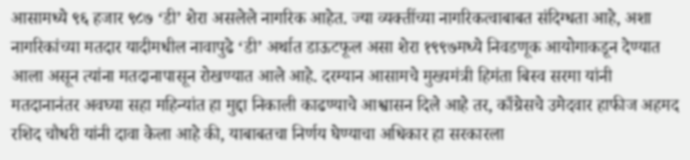आसामध्ये ९६ हजार ९८७ ‘डी’ शेरा असलेले नागरिक आहेत. ज्या व्यक्तींच्या नागरिकत्वाबाबत संदिग्धता आहे, अशा नागरिकांच्या मतदार यादीमधील नावापुढे ‘डी’ अर्थात डाऊटफूल असा शेरा १९९७मध्ये निवडणूक आयोगाकडून देण्यात आला असून त्यांना मतदानापासून रोखण्यात आले आहे. दरम्यान आसामचे मुख्यमंत्री हिमंता बिस्व सरमा यांनी मतदानानंतर अवघ्या सहा महिन्यांत हा मुद्दा निकाली काढण्याचे आश्वासन दिले आहे तर, काँग्रेसचे उमेदवार हाफीज अहमद रशिद चौधरी यांनी दावा केला आहे की, याबाबतचा निर्णय घेण्याचा अधिकार हा सरकारला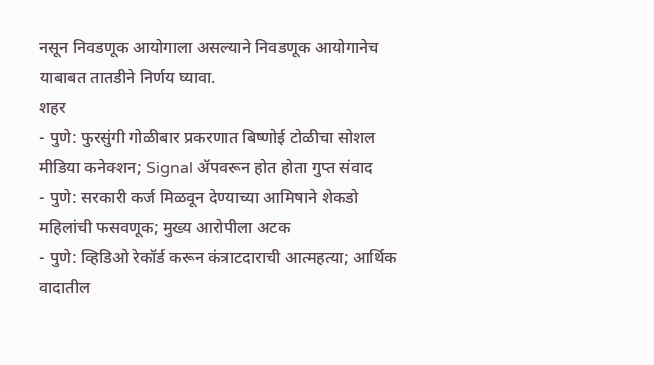नसून निवडणूक आयोगाला असल्याने निवडणूक आयोगानेच याबाबत तातडीने निर्णय घ्यावा.
शहर
- पुणे: फुरसुंगी गोळीबार प्रकरणात बिष्णोई टोळीचा सोशल मीडिया कनेक्शन; Signal ॲपवरून होत होता गुप्त संवाद
- पुणे: सरकारी कर्ज मिळवून देण्याच्या आमिषाने शेकडो महिलांची फसवणूक; मुख्य आरोपीला अटक
- पुणे: व्हिडिओ रेकॉर्ड करून कंत्राटदाराची आत्महत्या; आर्थिक वादातील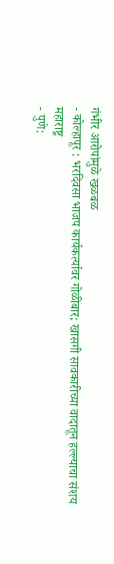गंभीर आरोपांमुळे खळबळ
- कोल्हापूर : भरदिवसा भाजप कार्यकर्त्यावर गोळीबार; खासगी सावकारीच्या वादातून हल्ल्याचा संशय
महाराष्ट्र
- पुणे: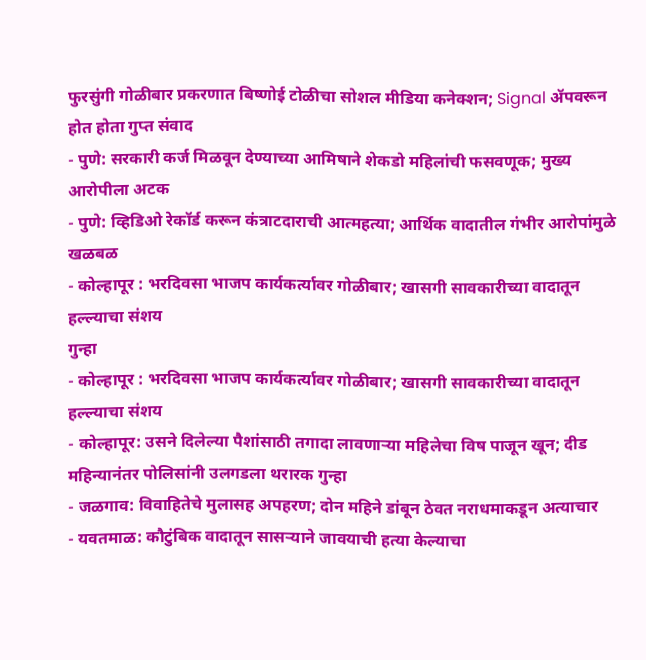फुरसुंगी गोळीबार प्रकरणात बिष्णोई टोळीचा सोशल मीडिया कनेक्शन; Signal ॲपवरून होत होता गुप्त संवाद
- पुणे: सरकारी कर्ज मिळवून देण्याच्या आमिषाने शेकडो महिलांची फसवणूक; मुख्य आरोपीला अटक
- पुणे: व्हिडिओ रेकॉर्ड करून कंत्राटदाराची आत्महत्या; आर्थिक वादातील गंभीर आरोपांमुळे खळबळ
- कोल्हापूर : भरदिवसा भाजप कार्यकर्त्यावर गोळीबार; खासगी सावकारीच्या वादातून हल्ल्याचा संशय
गुन्हा
- कोल्हापूर : भरदिवसा भाजप कार्यकर्त्यावर गोळीबार; खासगी सावकारीच्या वादातून हल्ल्याचा संशय
- कोल्हापूर: उसने दिलेल्या पैशांसाठी तगादा लावणाऱ्या महिलेचा विष पाजून खून; दीड महिन्यानंतर पोलिसांनी उलगडला थरारक गुन्हा
- जळगाव: विवाहितेचे मुलासह अपहरण; दोन महिने डांबून ठेवत नराधमाकडून अत्याचार
- यवतमाळ: कौटुंबिक वादातून सासऱ्याने जावयाची हत्या केल्याचा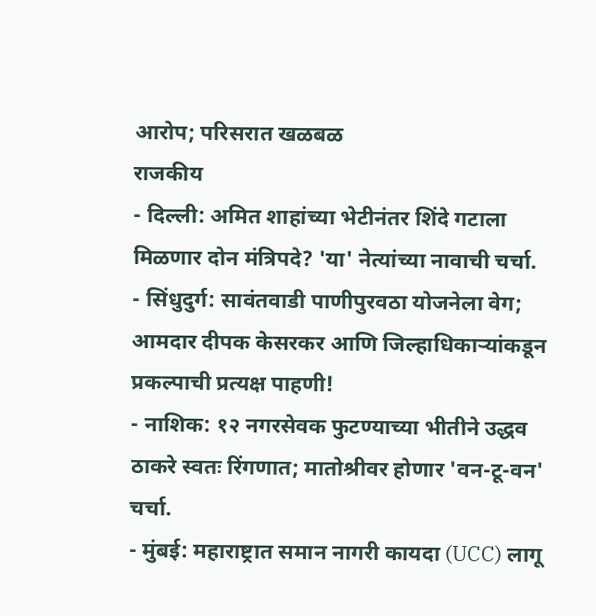आरोप; परिसरात खळबळ
राजकीय
- दिल्ली: अमित शाहांच्या भेटीनंतर शिंदे गटाला मिळणार दोन मंत्रिपदे? 'या' नेत्यांच्या नावाची चर्चा.
- सिंधुदुर्ग: सावंतवाडी पाणीपुरवठा योजनेला वेग; आमदार दीपक केसरकर आणि जिल्हाधिकाऱ्यांकडून प्रकल्पाची प्रत्यक्ष पाहणी!
- नाशिक: १२ नगरसेवक फुटण्याच्या भीतीने उद्धव ठाकरे स्वतः रिंगणात; मातोश्रीवर होणार 'वन-टू-वन' चर्चा.
- मुंबई: महाराष्ट्रात समान नागरी कायदा (UCC) लागू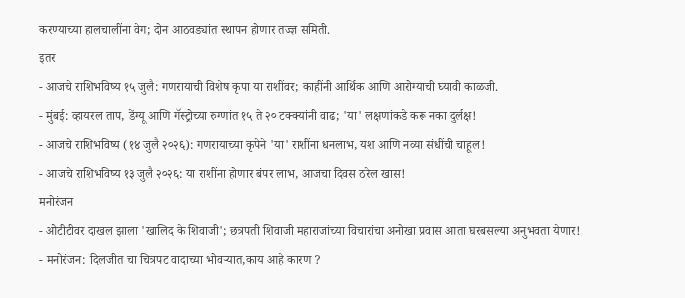करण्याच्या हालचालींना वेग; दोन आठवड्यांत स्थापन होणार तज्ज्ञ समिती.
इतर
- आजचे राशिभविष्य १५ जुलै: गणरायाची विशेष कृपा या राशींवर; काहींनी आर्थिक आणि आरोग्याची घ्यावी काळजी.
- मुंबई: व्हायरल ताप, डेंग्यू आणि गॅस्ट्रोच्या रुग्णांत १५ ते २० टक्क्यांनी वाढ; 'या' लक्षणांकडे करू नका दुर्लक्ष!
- आजचे राशिभविष्य (१४ जुलै २०२६): गणरायाच्या कृपेने 'या' राशींना धनलाभ, यश आणि नव्या संधींची चाहूल!
- आजचे राशिभविष्य १३ जुलै २०२६: या राशींना होणार बंपर लाभ, आजचा दिवस ठरेल खास!
मनोरंजन
- ओटीटीवर दाखल झाला 'खालिद के शिवाजी'; छत्रपती शिवाजी महाराजांच्या विचारांचा अनोखा प्रवास आता घरबसल्या अनुभवता येणार!
- मनोरंजन: दिलजीत चा चित्रपट वादाच्या भोवऱ्यात,काय आहे कारण ?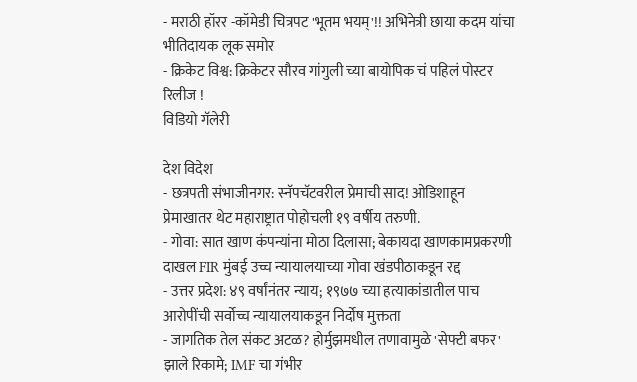- मराठी हॉरर -कॉमेडी चित्रपट 'भूतम भयम्'!! अभिनेत्री छाया कदम यांचा भीतिदायक लूक समोर
- क्रिकेट विश्व: क्रिकेटर सौरव गांगुली च्या बायोपिक चं पहिलं पोस्टर रिलीज !
विडियो गॅलेरी

देश विदेश
- छत्रपती संभाजीनगर: स्नॅपचॅटवरील प्रेमाची साद! ओडिशाहून प्रेमाखातर थेट महाराष्ट्रात पोहोचली १९ वर्षीय तरुणी.
- गोवा: सात खाण कंपन्यांना मोठा दिलासा; बेकायदा खाणकामप्रकरणी दाखल FIR मुंबई उच्च न्यायालयाच्या गोवा खंडपीठाकडून रद्द
- उत्तर प्रदेश: ४९ वर्षांनंतर न्याय; १९७७ च्या हत्याकांडातील पाच आरोपींची सर्वोच्च न्यायालयाकडून निर्दोष मुक्तता
- जागतिक तेल संकट अटळ? होर्मुझमधील तणावामुळे 'सेफ्टी बफर' झाले रिकामे; IMF चा गंभीर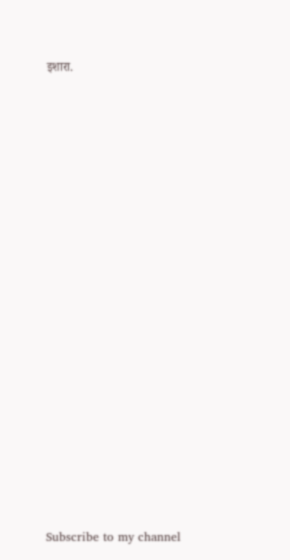इशारा.
























Subscribe to my channel